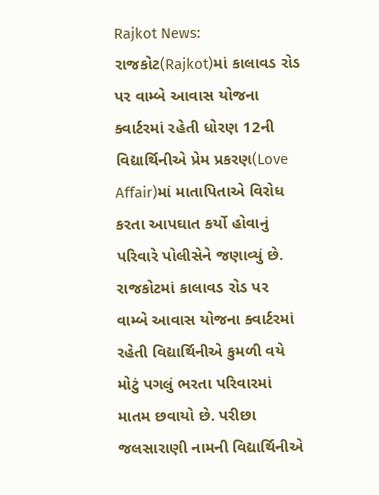Rajkot News: રાજકોટ(Rajkot)માં કાલાવડ રોડ પર વામ્બે આવાસ યોજના ક્વાર્ટરમાં રહેતી ધોરણ 12ની વિદ્યાર્થિનીએ પ્રેમ પ્રકરણ(Love Affair)માં માતાપિતાએ વિરોધ કરતા આપઘાત કર્યો હોવાનું પરિવારે પોલીસેને જણાવ્યું છે.
રાજકોટમાં કાલાવડ રોડ પર વામ્બે આવાસ યોજના ક્વાર્ટરમાં રહેતી વિદ્યાર્થિનીએ કુમળી વયે મોટું પગલું ભરતા પરિવારમાં માતમ છવાયો છે. પરીછા જલસારાણી નામની વિદ્યાર્થિનીએ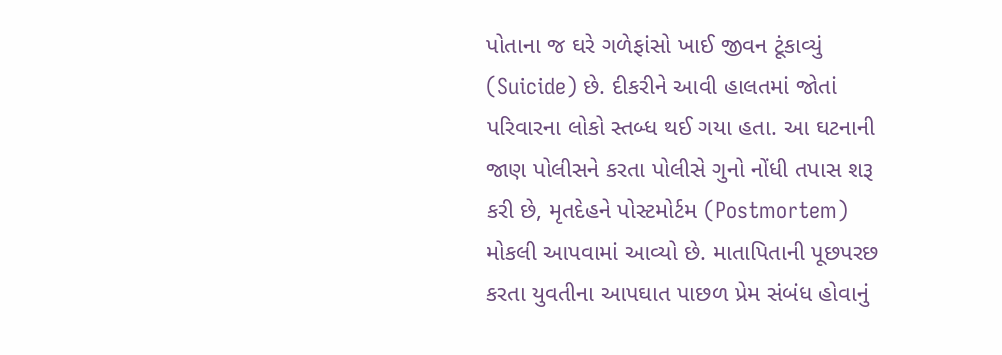પોતાના જ ઘરે ગળેફાંસો ખાઈ જીવન ટૂંકાવ્યું (Suicide) છે. દીકરીને આવી હાલતમાં જોતાં પરિવારના લોકો સ્તબ્ધ થઈ ગયા હતા. આ ઘટનાની જાણ પોલીસને કરતા પોલીસે ગુનો નોંધી તપાસ શરૂ કરી છે, મૃતદેહને પોસ્ટમોર્ટમ (Postmortem) મોકલી આપવામાં આવ્યો છે. માતાપિતાની પૂછપરછ કરતા યુવતીના આપઘાત પાછળ પ્રેમ સંબંધ હોવાનું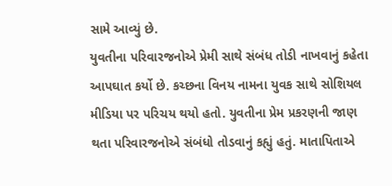સામે આવ્યું છે.
યુવતીના પરિવારજનોએ પ્રેમી સાથે સંબંધ તોડી નાખવાનું કહેતા આપઘાત કર્યો છે. કચ્છના વિનય નામના યુવક સાથે સોશિયલ મીડિયા પર પરિચય થયો હતો. યુવતીના પ્રેમ પ્રકરણની જાણ થતા પરિવારજનોએ સંબંધો તોડવાનું કહ્યું હતું. માતાપિતાએ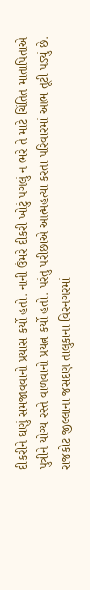દીકરીને ઘણું સમજાવવાનો પ્રયાસ કર્યો હતો. નાની ઉંમરે દીકરી ખોટું પગલું ન ભરે તે માટે ચિંતિત માતાપિતાએ પુત્રીને યોગ્ય રસ્તે વાળવાનો પ્રયત્ન કર્યો હતો. પરંતુ પરીછાએ આત્મહત્યા કરતા પરિવારમાં આભ તૂટી પડ્યું છે.
રાજકોટ જીલ્લાના જસદણ તાલુકાના વિરનગરમાં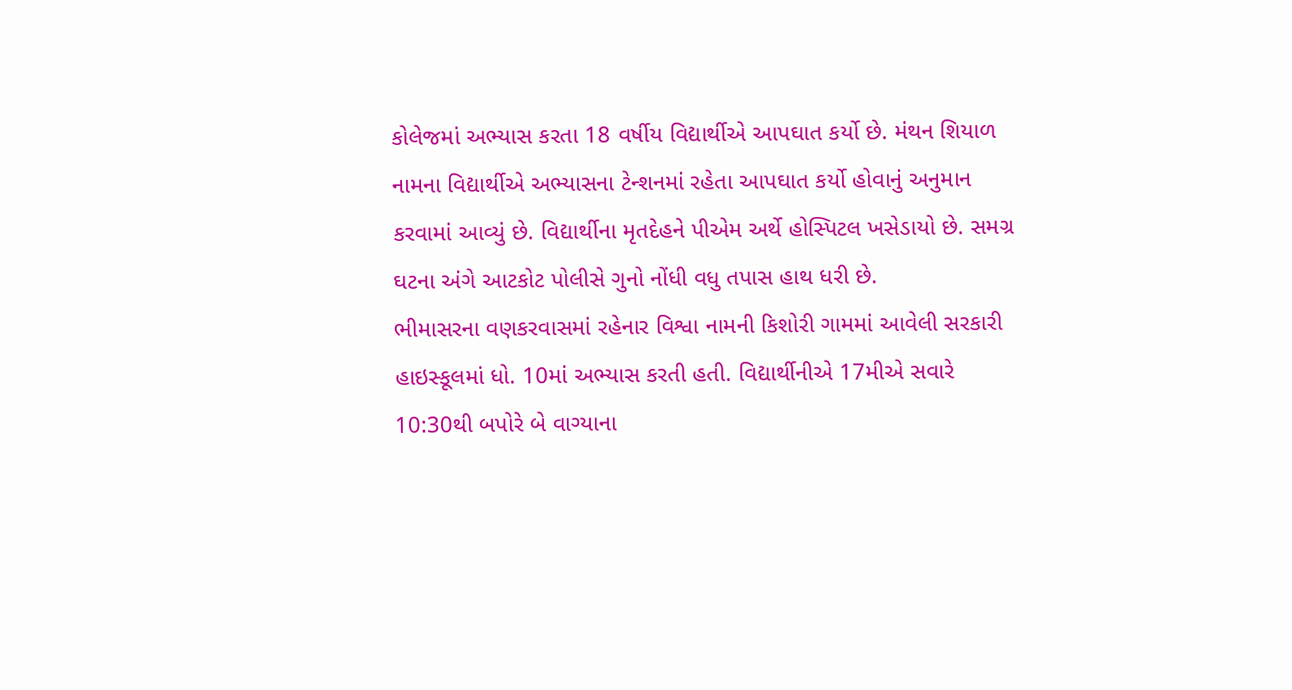કોલેજમાં અભ્યાસ કરતા 18 વર્ષીય વિદ્યાર્થીએ આપઘાત કર્યો છે. મંથન શિયાળ નામના વિદ્યાર્થીએ અભ્યાસના ટેન્શનમાં રહેતા આપઘાત કર્યો હોવાનું અનુમાન કરવામાં આવ્યું છે. વિદ્યાર્થીના મૃતદેહને પીએમ અર્થે હોસ્પિટલ ખસેડાયો છે. સમગ્ર ઘટના અંગે આટકોટ પોલીસે ગુનો નોંધી વધુ તપાસ હાથ ધરી છે.
ભીમાસરના વણકરવાસમાં રહેનાર વિશ્વા નામની કિશોરી ગામમાં આવેલી સરકારી હાઇસ્કૂલમાં ધો. 10માં અભ્યાસ કરતી હતી. વિદ્યાર્થીનીએ 17મીએ સવારે 10:30થી બપોરે બે વાગ્યાના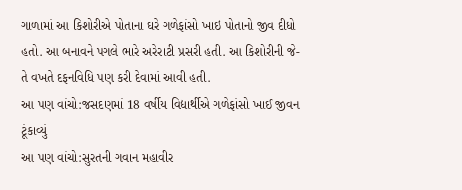ગાળામાં આ કિશોરીએ પોતાના ઘરે ગળેફાંસો ખાઇ પોતાનો જીવ દીધો હતો. આ બનાવને પગલે ભારે અરેરાટી પ્રસરી હતી. આ કિશોરીની જે-તે વખતે દફનવિધિ પણ કરી દેવામાં આવી હતી.
આ પણ વાંચો:જસદણમાં 18 વર્ષીય વિદ્યાર્થીએ ગળેફાંસો ખાઈ જીવન ટૂંકાવ્યું
આ પણ વાંચો:સુરતની ગવાન મહાવીર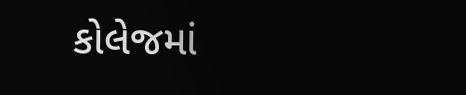કોલેજમાં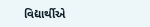વિદ્યાર્થીએ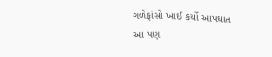ગળેફાંસો ખાઈ કર્યો આપઘાત
આ પણ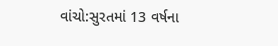વાંચો:સુરતમાં 13 વર્ષના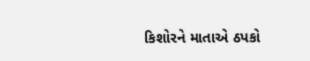કિશોરને માતાએ ઠપકો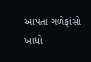આપતા ગળેફાંસો ખાધો